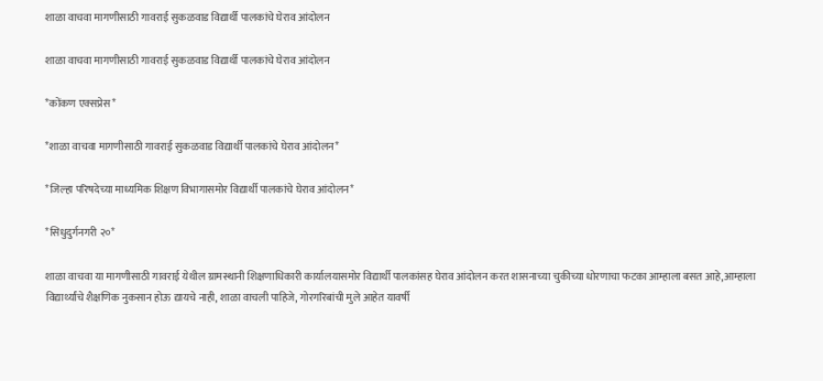शाळा वाचवा मागणीसाठी गावराई सुकळवाड विद्यार्थी पालकांचे घेराव आंदोलन

शाळा वाचवा मागणीसाठी गावराई सुकळवाड विद्यार्थी पालकांचे घेराव आंदोलन

*कोंकण एक्सप्रेस*

*शाळा वाचवा मागणीसाठी गावराई सुकळवाड विद्यार्थी पालकांचे घेराव आंदोलन*

*जिल्हा परिषदेच्या माध्यमिक शिक्षण विभागासमोर विद्यार्थी पालकांचे घेराव आंदोलन*

*सिधुदुर्गनगरी २०*

शाळा वाचवा या मागणीसाठी गावराई येथील ग्रामस्थानी शिक्षणाधिकारी कार्यालयासमोर विद्यार्थी पालकांसह घेराव आंदोलन करत शासनाच्या चुकीच्या धोरणाचा फटका आम्हाला बसत आहे,आम्हाला विद्यार्थ्यांचे शैक्षणिक नुकसान होऊ द्यायचे नाही, शाळा वाचली पाहिजे, गोरगरिबांची मुले आहेत यावर्षी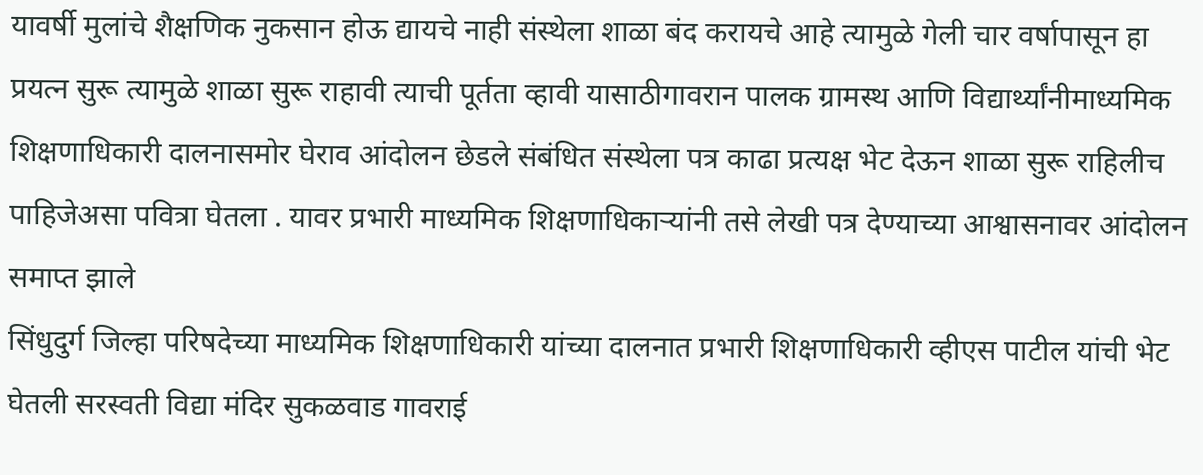यावर्षी मुलांचे शैक्षणिक नुकसान होऊ द्यायचे नाही संस्थेला शाळा बंद करायचे आहे त्यामुळे गेली चार वर्षापासून हा प्रयत्न सुरू त्यामुळे शाळा सुरू राहावी त्याची पूर्तता व्हावी यासाठीगावरान पालक ग्रामस्थ आणि विद्यार्थ्यांनीमाध्यमिक शिक्षणाधिकारी दालनासमोर घेराव आंदोलन छेडले संबंधित संस्थेला पत्र काढा प्रत्यक्ष भेट देऊन शाळा सुरू राहिलीच पाहिजेअसा पवित्रा घेतला . यावर प्रभारी माध्यमिक शिक्षणाधिकाऱ्यांनी तसे लेखी पत्र देण्याच्या आश्वासनावर आंदोलन समाप्त झाले
सिंधुदुर्ग जिल्हा परिषदेच्या माध्यमिक शिक्षणाधिकारी यांच्या दालनात प्रभारी शिक्षणाधिकारी व्हीएस पाटील यांची भेट घेतली सरस्वती विद्या मंदिर सुकळवाड गावराई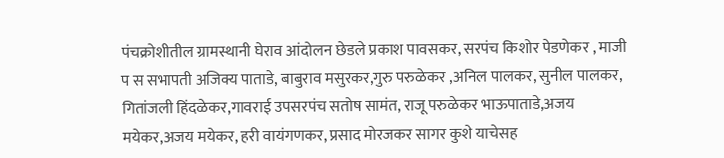पंचक्रोशीतील ग्रामस्थानी घेराव आंदोलन छेडले प्रकाश पावसकर, सरपंच किशोर पेडणेकर , माजी प स सभापती अजिक्य पाताडे, बाबुराव मसुरकर,गुरु परुळेकर ,अनिल पालकर, सुनील पालकर, गितांजली हिंदळेकर,गावराई उपसरपंच सतोष सामंत, राजू परुळेकर भाऊपाताडे,अजय मयेकर,अजय मयेकर, हरी वायंगणकर, प्रसाद मोरजकर सागर कुशे याचेसह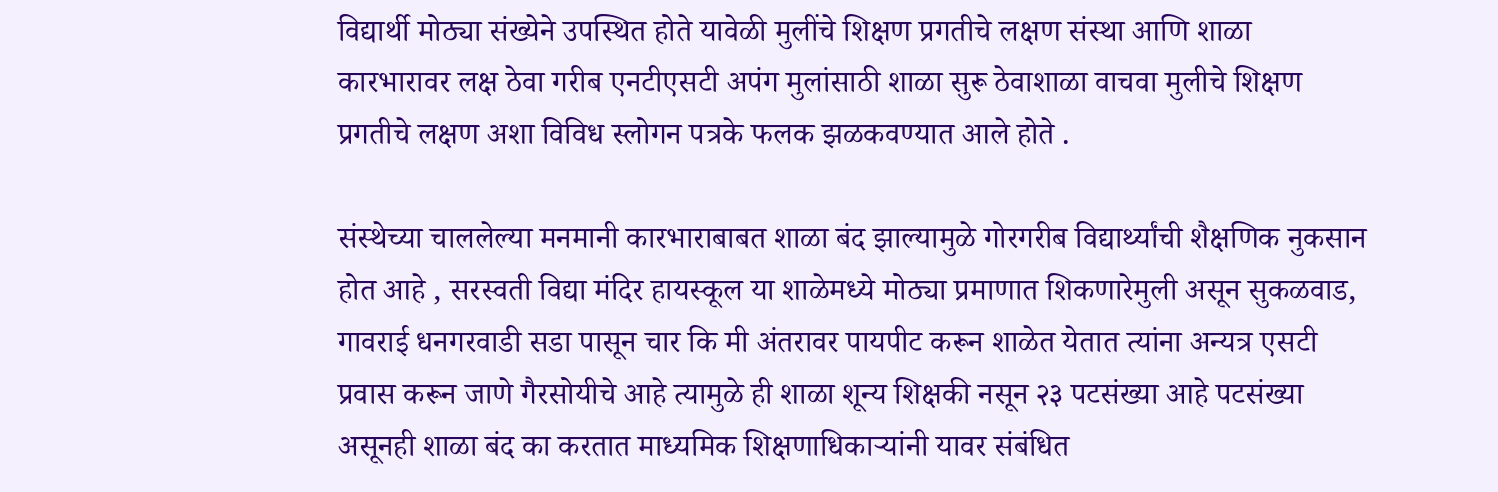विद्यार्थी मोठ्या संख्येने उपस्थित होते यावेळी मुलींचे शिक्षण प्रगतीचे लक्षण संस्था आणि शाळा कारभारावर लक्ष ठेवा गरीब एनटीएसटी अपंग मुलांसाठी शाळा सुरू ठेवाशाळा वाचवा मुलीचे शिक्षण प्रगतीचे लक्षण अशा विविध स्लोगन पत्रके फलक झळकवण्यात आले होते .

संस्थेच्या चाललेल्या मनमानी कारभाराबाबत शाळा बंद झाल्यामुळे गोरगरीब विद्यार्थ्यांची शैक्षणिक नुकसान होत आहे , सरस्वती विद्या मंदिर हायस्कूल या शाळेमध्ये मोठ्या प्रमाणात शिकणारेमुली असून सुकळवाड, गावराई धनगरवाडी सडा पासून चार कि मी अंतरावर पायपीट करून शाळेत येतात त्यांना अन्यत्र एसटी प्रवास करून जाणे गैरसोयीचे आहे त्यामुळे ही शाळा शून्य शिक्षकी नसून २३ पटसंख्या आहे पटसंख्या असूनही शाळा बंद का करतात माध्यमिक शिक्षणाधिकाऱ्यांनी यावर संबंधित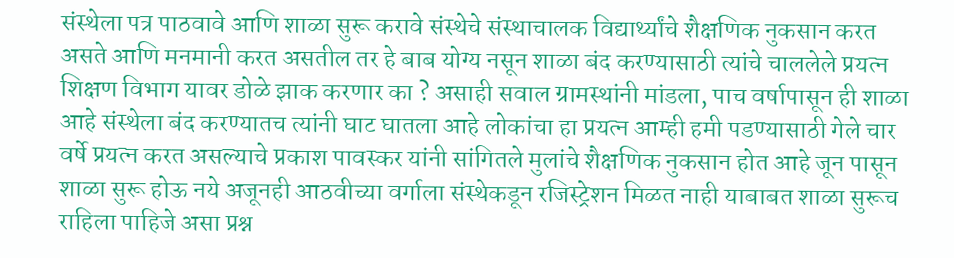संस्थेला पत्र पाठवावे आणि शाळा सुरू करावे संस्थेचे संस्थाचालक विद्यार्थ्यांचे शैक्षणिक नुकसान करत असते आणि मनमानी करत असतील तर हे बाब योग्य नसून शाळा बंद करण्यासाठी त्यांचे चाललेले प्रयत्न शिक्षण विभाग यावर डोळे झाक करणार का ? असाही सवाल ग्रामस्थांनी मांडला, पाच वर्षापासून ही शाळा आहे संस्थेला बंद करण्यातच त्यांनी घाट घातला आहे लोकांचा हा प्रयत्न आम्ही हमी पडण्यासाठी गेले चार वर्षे प्रयत्न करत असल्याचे प्रकाश पावस्कर यांनी सांगितले मुलांचे शैक्षणिक नुकसान होत आहे जून पासून शाळा सुरू होऊ नये अजूनही आठवीच्या वर्गाला संस्थेकडून रजिस्ट्रेशन मिळत नाही याबाबत शाळा सुरूच राहिला पाहिजे असा प्रश्न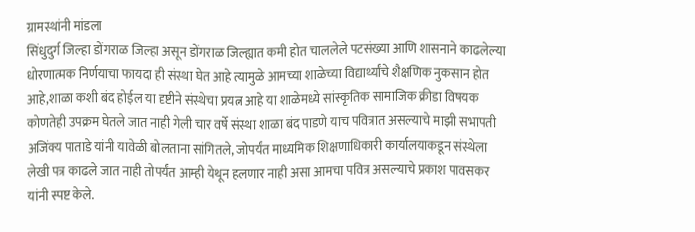ग्रामस्थांनी मांडला
सिंधुदुर्ग जिल्हा डोंगराळ जिल्हा असून डोंगराळ जिल्ह्यात कमी होत चाललेले पटसंख्या आणि शासनाने काढलेल्या
धोरणात्मक निर्णयाचा फायदा ही संस्था घेत आहे त्यामुळे आमच्या शाळेच्या विद्यार्थ्यांचे शैक्षणिक नुकसान होत आहे,शाळा कशी बंद होईल या दृष्टीने संस्थेचा प्रयत्न आहे या शाळेमध्ये सांस्कृतिक सामाजिक क्रीडा विषयक कोणतेही उपक्रम घेतले जात नाही गेली चार वर्षे संस्था शाळा बंद पाडणे याच पवित्रात असल्याचे माझी सभापती अजिंक्य पाताडे यांनी यावेळी बोलताना सांगितले, जोपर्यंत माध्यमिक शिक्षणाधिकारी कार्यालयाकडून संस्थेला लेखी पत्र काढले जात नाही तोपर्यंत आम्ही येथून हलणार नाही असा आमचा पवित्र असल्याचे प्रकाश पावसकर यांनी स्पष्ट केले.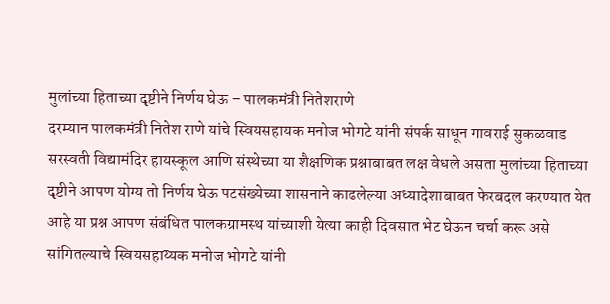मुलांच्या हिताच्या दृष्टीने निर्णय घेऊ – पालकमंत्री नितेशराणे
दरम्यान पालकमंत्री नितेश राणे यांचे स्वियसहायक मनोज भोगटे यांनी संपर्क साधून गावराई सुकळवाड सरस्वती विद्यामंदिर हायस्कूल आणि संस्थेच्या या शैक्षणिक प्रश्नाबाबत लक्ष वेधले असता मुलांच्या हिताच्या दृष्टीने आपण योग्य तो निर्णय घेऊ पटसंख्येच्या शासनाने काढलेल्या अध्यादेशाबाबत फेरबदल करण्यात येत आहे या प्रश्न आपण संबंधित पालकग्रामस्थ यांच्याशी येत्या काही दिवसात भेट घेऊन चर्चा करू असे सांगितल्याचे स्वियसहाय्यक मनोज भोगटे यांनी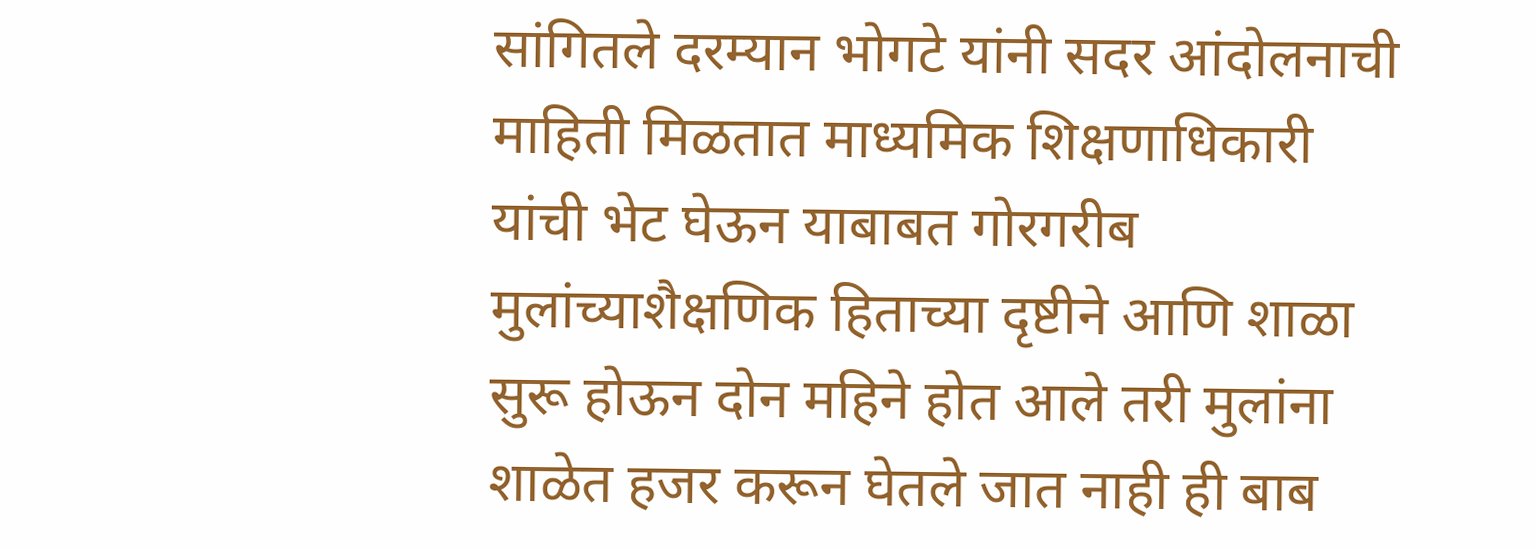सांगितले दरम्यान भोगटे यांनी सदर आंदोलनाची माहिती मिळतात माध्यमिक शिक्षणाधिकारी यांची भेट घेऊन याबाबत गोरगरीब मुलांच्याशैक्षणिक हिताच्या दृष्टीने आणि शाळा सुरू होऊन दोन महिने होत आले तरी मुलांना शाळेत हजर करून घेतले जात नाही ही बाब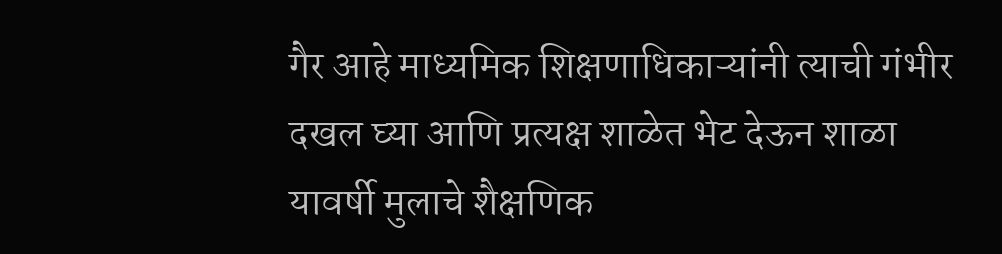गैर आहे माध्यमिक शिक्षणाधिकाऱ्यांनी त्याची गंभीर दखल घ्या आणि प्रत्यक्ष शाळेत भेट देऊन शाळा यावर्षी मुलाचे शैक्षणिक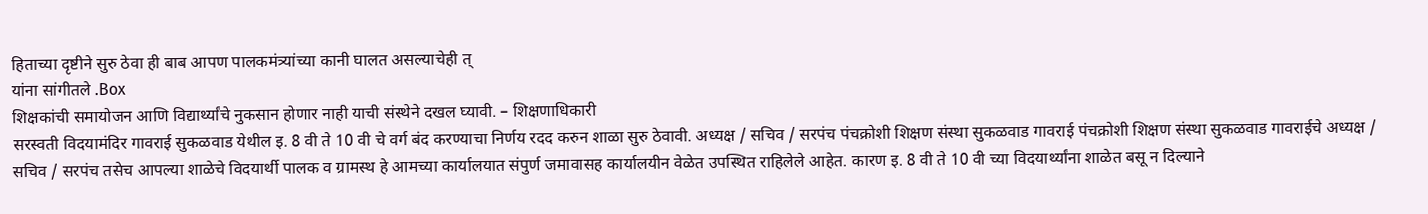हिताच्या दृष्टीने सुरु ठेवा ही बाब आपण पालकमंत्र्यांच्या कानी घालत असल्याचेही त्
यांना सांगीतले .Box
शिक्षकांची समायोजन आणि विद्यार्थ्यांचे नुकसान होणार नाही याची संस्थेने दखल घ्यावी. – शिक्षणाधिकारी
सरस्वती विदयामंदिर गावराई सुकळवाड येथील इ. 8 वी ते 10 वी चे वर्ग बंद करण्याचा निर्णय रदद करुन शाळा सुरु ठेवावी. अध्यक्ष / सचिव / सरपंच पंचक्रोशी शिक्षण संस्था सुकळवाड गावराई पंचक्रोशी शिक्षण संस्था सुकळवाड गावराईचे अध्यक्ष / सचिव / सरपंच तसेच आपल्या शाळेचे विदयार्थी पालक व ग्रामस्थ हे आमच्या कार्यालयात संपुर्ण जमावासह कार्यालयीन वेळेत उपस्थित राहिलेले आहेत. कारण इ. 8 वी ते 10 वी च्या विदयार्थ्यांना शाळेत बसू न दिल्याने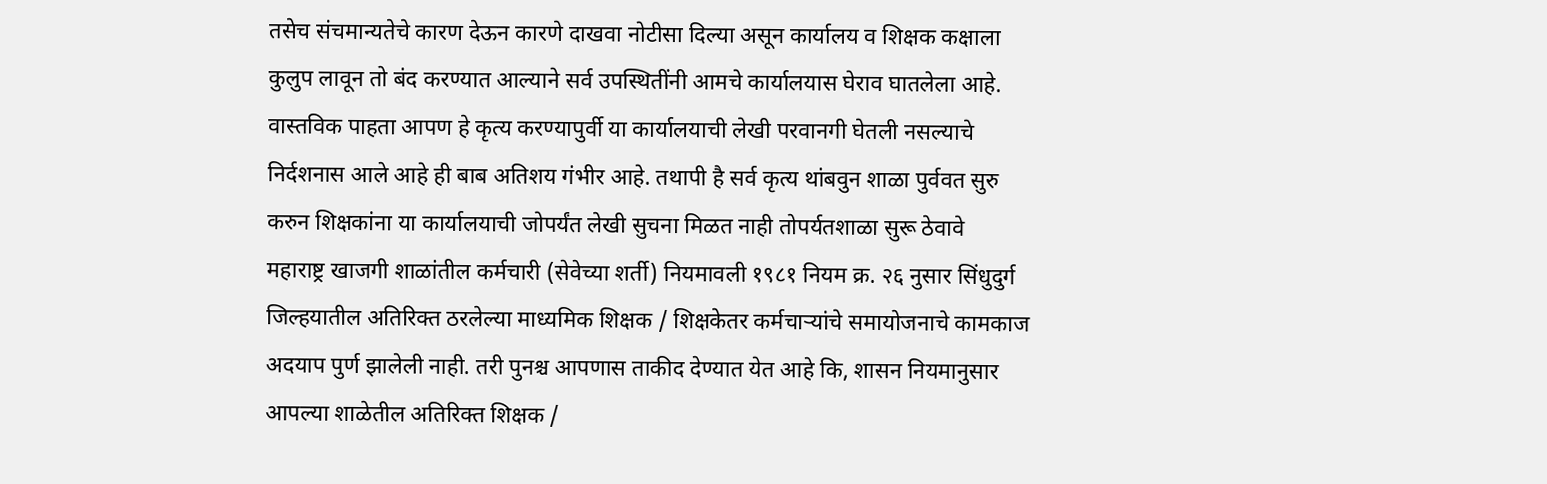तसेच संचमान्यतेचे कारण देऊन कारणे दाखवा नोटीसा दिल्या असून कार्यालय व शिक्षक कक्षाला कुलुप लावून तो बंद करण्यात आल्याने सर्व उपस्थितींनी आमचे कार्यालयास घेराव घातलेला आहे. वास्तविक पाहता आपण हे कृत्य करण्यापुर्वी या कार्यालयाची लेखी परवानगी घेतली नसल्याचे निर्दशनास आले आहे ही बाब अतिशय गंभीर आहे. तथापी है सर्व कृत्य थांबवुन शाळा पुर्ववत सुरु करुन शिक्षकांना या कार्यालयाची जोपर्यंत लेखी सुचना मिळत नाही तोपर्यतशाळा सुरू ठेवावे
महाराष्ट्र खाजगी शाळांतील कर्मचारी (सेवेच्या शर्ती) नियमावली १९८१ नियम क्र. २६ नुसार सिंधुदुर्ग जिल्हयातील अतिरिक्त ठरलेल्या माध्यमिक शिक्षक / शिक्षकेतर कर्मचाऱ्यांचे समायोजनाचे कामकाज अदयाप पुर्ण झालेली नाही. तरी पुनश्च आपणास ताकीद देण्यात येत आहे कि, शासन नियमानुसार आपल्या शाळेतील अतिरिक्त शिक्षक /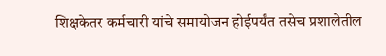शिक्षकेतर कर्मचारी यांचे समायोजन होईपर्यंत तसेच प्रशालेतील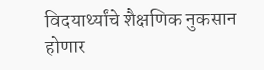विदयार्थ्यांचे शैक्षणिक नुकसान होणार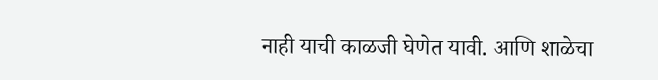नाही याची काळजी घेणेत यावी. आणि शाळेचा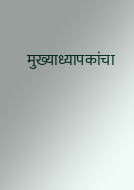मुख्याध्यापकांचा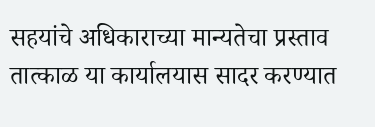सहयांचे अधिकाराच्या मान्यतेचा प्रस्ताव तात्काळ या कार्यालयास सादर करण्यात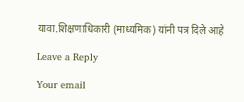यावा.शिक्षणाधिकारी (माध्यमिक) यांनी पत्र दिले आहे

Leave a Reply

Your email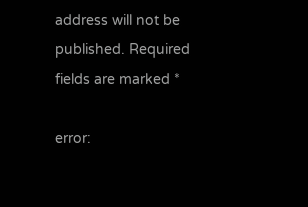address will not be published. Required fields are marked *

error: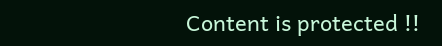Content is protected !!